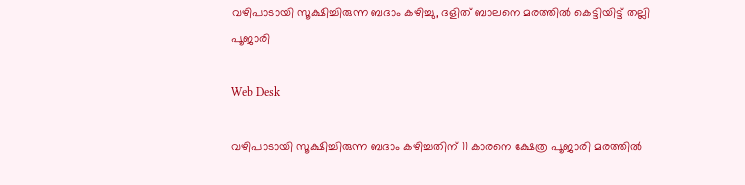വഴിപാടായി സൂക്ഷിച്ചിരുന്ന ബദാം കഴിച്ചു, ദളിത് ബാലനെ മരത്തിൽ കെട്ടിയിട്ട് തല്ലി പൂജാരി

Web Desk

വഴിപാടായി സൂക്ഷിച്ചിരുന്ന ബദാം കഴിച്ചതിന് 11 കാരനെ ക്ഷേത്ര പൂജാരി മരത്തിൽ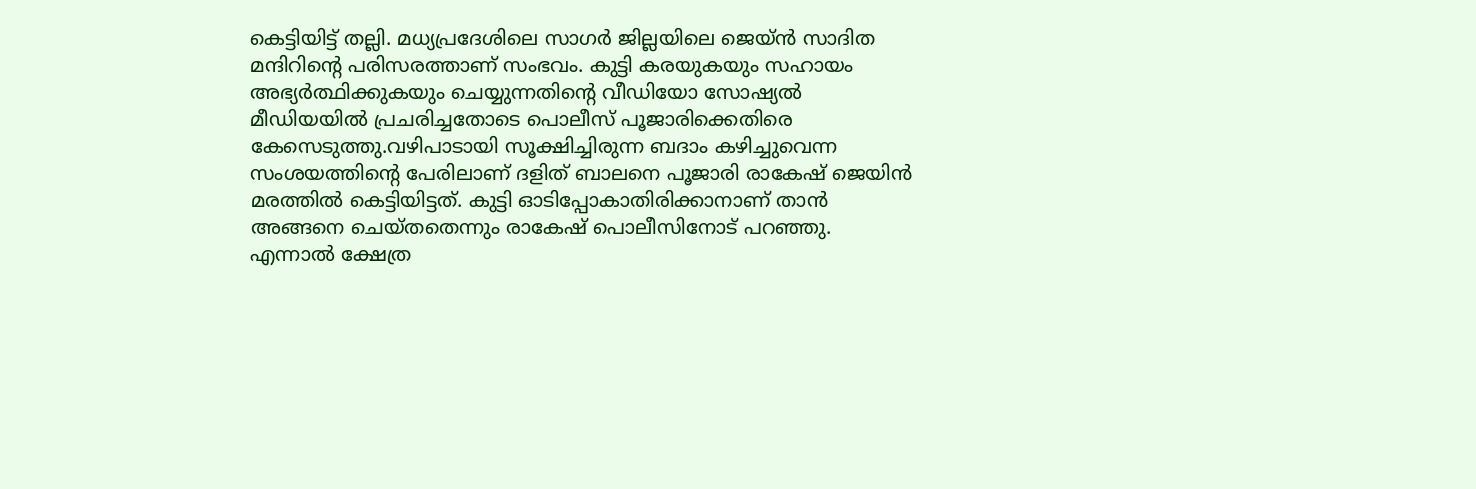കെട്ടിയിട്ട് തല്ലി. മധ്യപ്രദേശിലെ സാഗർ ജില്ലയിലെ ജെയ്ൻ സാദിത മന്ദിറിന്റെ പരിസരത്താണ് സംഭവം. കുട്ടി കരയുകയും സഹായം അഭ്യർത്ഥിക്കുകയും ചെയ്യുന്നതിൻ്റെ വീഡിയോ സോഷ്യൽ മീഡിയയിൽ പ്രചരിച്ചതോടെ പൊലീസ് പൂജാരിക്കെതിരെ കേസെടുത്തു.വഴിപാടായി സൂക്ഷിച്ചിരുന്ന ബദാം കഴിച്ചുവെന്ന സംശയത്തിന്റെ പേരിലാണ് ദളിത് ബാലനെ പൂജാരി രാകേഷ് ജെയിൻ മരത്തിൽ കെട്ടിയിട്ടത്. കുട്ടി ഓടിപ്പോകാതിരിക്കാനാണ് താൻ അങ്ങനെ ചെയ്തതെന്നും രാകേഷ് പൊലീസിനോട് പറഞ്ഞു. എന്നാൽ ക്ഷേത്ര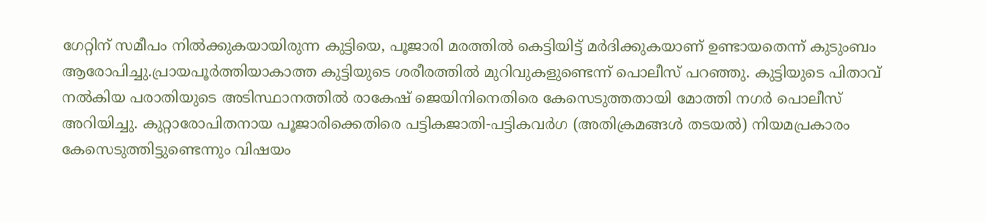ഗേറ്റിന് സമീപം നിൽക്കുകയായിരുന്ന കുട്ടിയെ, പൂജാരി മരത്തിൽ കെട്ടിയിട്ട് മർദിക്കുകയാണ് ഉണ്ടായതെന്ന് കുടുംബം ആരോപിച്ചു.പ്രായപൂർത്തിയാകാത്ത കുട്ടിയുടെ ശരീരത്തിൽ മുറിവുകളുണ്ടെന്ന് പൊലീസ് പറഞ്ഞു. കുട്ടിയുടെ പിതാവ് നൽകിയ പരാതിയുടെ അടിസ്ഥാനത്തിൽ രാകേഷ് ജെയിനിനെതിരെ കേസെടുത്തതായി മോത്തി നഗർ പൊലീസ് അറിയിച്ചു. കുറ്റാരോപിതനായ പൂജാരിക്കെതിരെ പട്ടികജാതി-പട്ടികവർഗ (അതിക്രമങ്ങൾ തടയൽ) നിയമപ്രകാരം കേസെടുത്തിട്ടുണ്ടെന്നും വിഷയം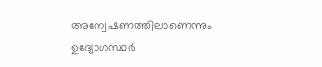അന്വേഷണത്തിലാണെന്നും ഉദ്യോഗസ്ഥർ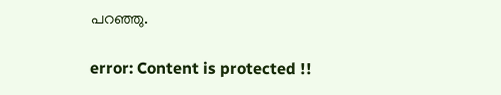പറഞ്ഞു.

error: Content is protected !!